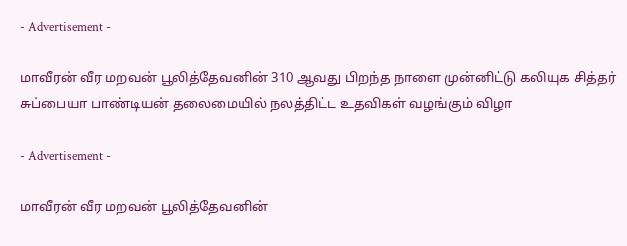- Advertisement -

மாவீரன் வீர மறவன் பூலித்தேவனின் 310 ஆவது பிறந்த நாளை முன்னிட்டு கலியுக சித்தர் சுப்பையா பாண்டியன் தலைமையில் நலத்திட்ட உதவிகள் வழங்கும் விழா

- Advertisement -

மாவீரன் வீர மறவன் பூலித்தேவனின்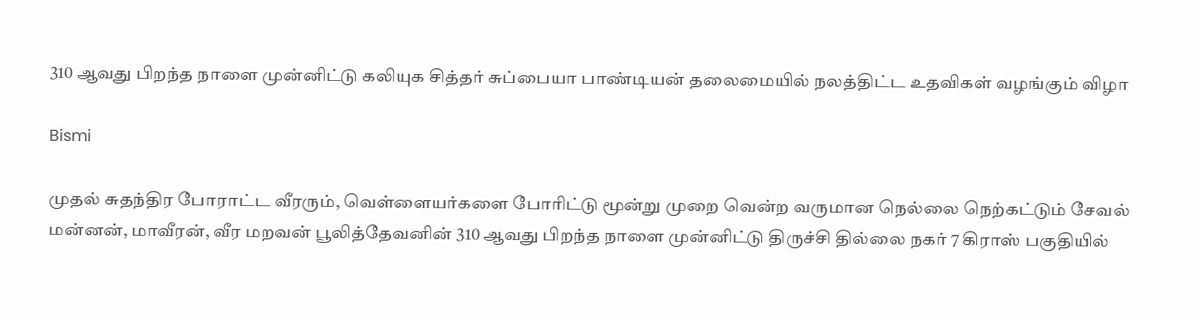310 ஆவது பிறந்த நாளை முன்னிட்டு கலியுக சித்தர் சுப்பையா பாண்டியன் தலைமையில் நலத்திட்ட உதவிகள் வழங்கும் விழா

Bismi

முதல் சுதந்திர போராட்ட வீரரும், வெள்ளையர்களை போரிட்டு மூன்று முறை வென்ற வருமான நெல்லை நெற்கட்டும் சேவல் மன்னன், மாவீரன், வீர மறவன் பூலித்தேவனின் 310 ஆவது பிறந்த நாளை முன்னிட்டு திருச்சி தில்லை நகர் 7 கிராஸ் பகுதியில்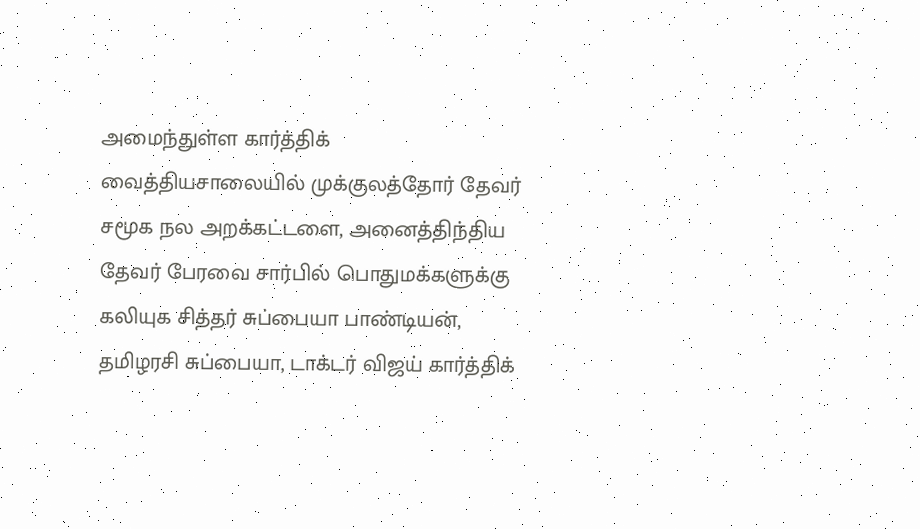அமைந்துள்ள கார்த்திக் வைத்தியசாலையில் முக்குலத்தோர் தேவர் சமூக நல அறக்கட்டளை, அனைத்திந்திய தேவர் பேரவை சார்பில் பொதுமக்களுக்கு கலியுக சித்தர் சுப்பையா பாண்டியன், தமிழரசி சுப்பையா, டாக்டர் விஜய் கார்த்திக்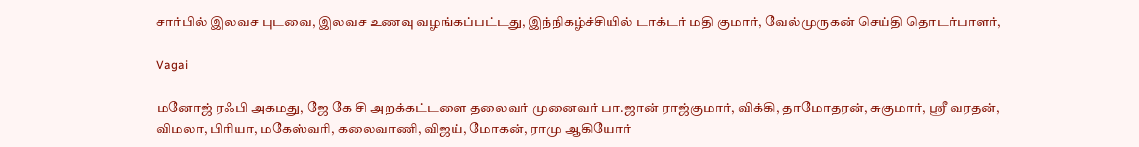சார்பில் இலவச புடவை, இலவச உணவு வழங்கப்பட்டது, இந்நிகழ்ச்சியில் டாக்டர் மதி குமார், வேல்முருகன் செய்தி தொடர்பாளர்,

Vagai

மனோஜ் ரஃபி அகமது, ஜே கே சி அறக்கட்டளை தலைவர் முனைவர் பா.ஜான் ராஜ்குமார், விக்கி, தாமோதரன், சுகுமார், ஸ்ரீ வரதன், விமலா, பிரியா, மகேஸ்வரி, கலைவாணி, விஜய், மோகன், ராமு ஆகியோர்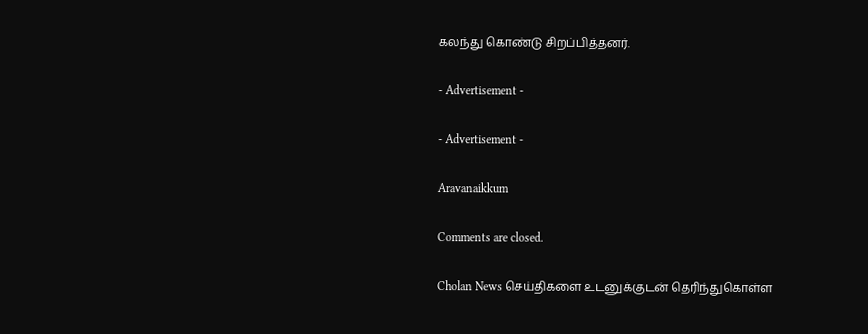கலந்து கொண்டு சிறப்பித்தனர்.

- Advertisement -

- Advertisement -

Aravanaikkum

Comments are closed.

Cholan News செய்திகளை உடனுக்குடன் தெரிந்துகொள்ள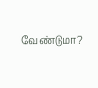வேண்டுமா?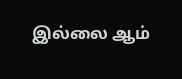இல்லை ஆம்